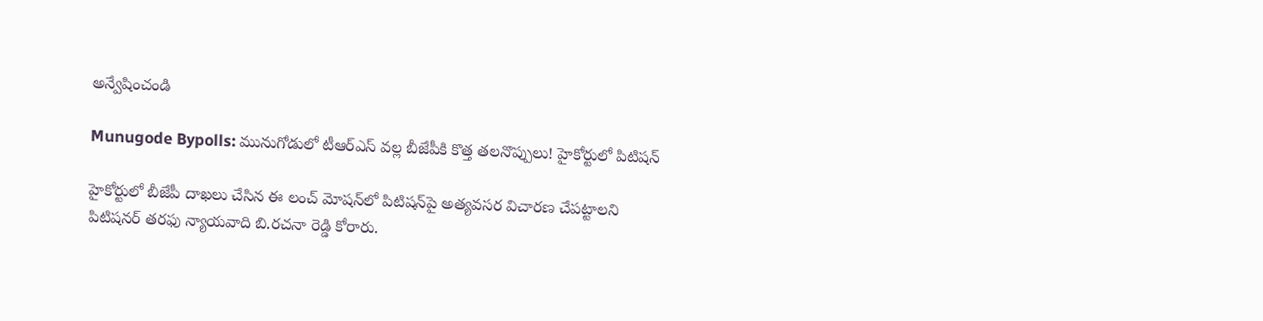అన్వేషించండి

Munugode Bypolls: మునుగోడులో టీఆర్ఎస్‌ వల్ల బీజేపీకి కొత్త తలనొప్పులు! హైకోర్టులో పిటిషన్

హైకోర్టులో బీజేపీ దాఖలు చేసిన ఈ లంచ్‌ మోషన్‌లో పిటిషన్‌పై అత్యవసర విచారణ చేపట్టాలని పిటిషనర్‌ తరఫు న్యాయవాది బి.రచనా రెడ్డి కోరారు.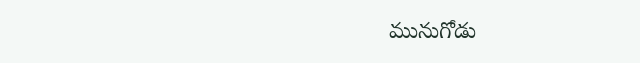మునుగోడు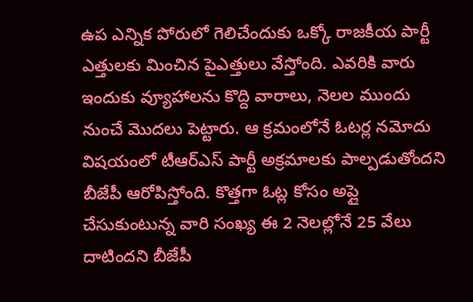ఉప ఎన్నిక పోరులో గెలిచేందుకు ఒక్కో రాజకీయ పార్టీ ఎత్తులకు మించిన పైఎత్తులు వేస్తోంది. ఎవరికి వారు ఇందుకు వ్యూహాలను కొద్ది వారాలు, నెలల ముందు నుంచే మొదలు పెట్టారు. ఆ క్రమంలోనే ఓటర్ల నమోదు విషయంలో టీఆర్ఎస్ పార్టీ అక్రమాలకు పాల్పడుతోందని బీజేపీ ఆరోపిస్తోంది. కొత్తగా ఓట్ల కోసం అప్లై చేసుకుంటున్న వారి సంఖ్య ఈ 2 నెలల్లోనే 25 వేలు దాటిందని బీజేపీ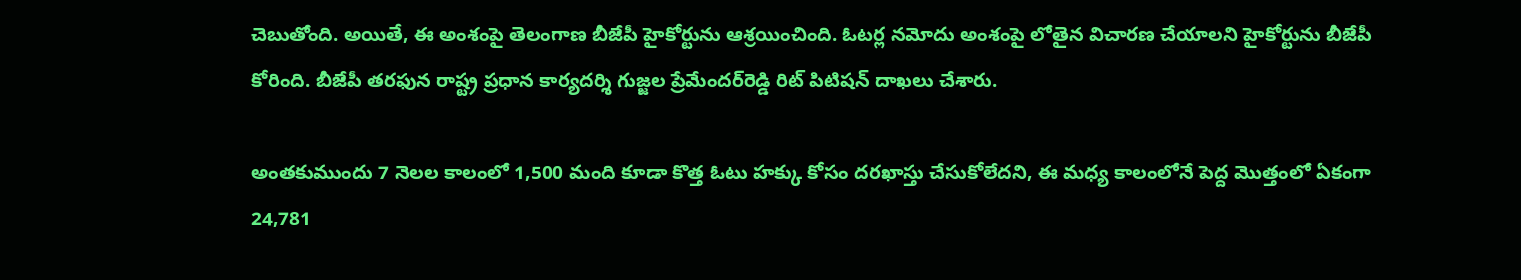చెబుతోంది. అయితే, ఈ అంశంపై తెలంగాణ బీజేపీ హైకోర్టును ఆశ్రయించింది. ఓటర్ల నమోదు అంశంపై లోతైన విచారణ చేయాలని హైకోర్టును బీజేపీ కోరింది. బీజేపీ తరఫున రాష్ట్ర ప్రధాన కార్యదర్శి గుజ్జల ప్రేమేందర్‌రెడ్డి రిట్‌ పిటిషన్‌ దాఖలు చేశారు.

అంతకుముందు 7 నెలల కాలంలో 1,500 మంది కూడా కొత్త ఓటు హక్కు కోసం దరఖాస్తు చేసుకోలేదని, ఈ మధ్య కాలంలోనే పెద్ద మొత్తంలో ఏకంగా 24,781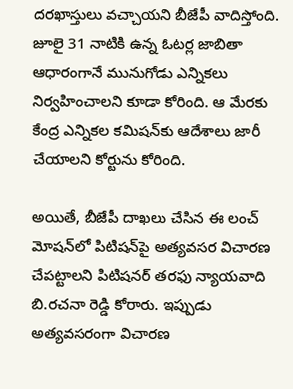దరఖాస్తులు వచ్చాయని బీజేపీ వాదిస్తోంది. జూలై 31 నాటికి ఉన్న ఓటర్ల జాబితా ఆధారంగానే మునుగోడు ఎన్నికలు నిర్వహించాలని కూడా కోరింది. ఆ మేరకు కేంద్ర ఎన్నికల కమిషన్‌కు ఆదేశాలు జారీ చేయాలని కోర్టును కోరింది.

అయితే, బీజేపీ దాఖలు చేసిన ఈ లంచ్‌ మోషన్‌లో పిటిషన్‌పై అత్యవసర విచారణ చేపట్టాలని పిటిషనర్‌ తరఫు న్యాయవాది బి.రచనా రెడ్డి కోరారు. ఇప్పుడు అత్యవసరంగా విచారణ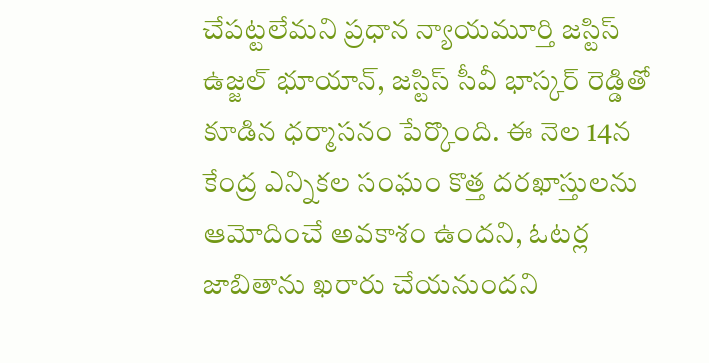చేపట్టలేమని ప్రధాన న్యాయమూర్తి జస్టిస్‌ ఉజ్జల్‌ భూయాన్, జస్టిస్‌ సీవీ భాస్కర్‌ రెడ్డితో కూడిన ధర్మాసనం పేర్కొంది. ఈ నెల 14న కేంద్ర ఎన్నికల సంఘం కొత్త దరఖాస్తులను ఆమోదించే అవకాశం ఉందని, ఓటర్ల జాబితాను ఖరారు చేయనుందని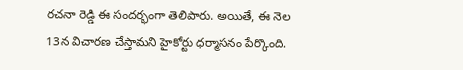రచనా రెడ్డి ఈ సందర్భంగా తెలిపారు. అయితే, ఈ నెల 13న విచారణ చేస్తామని హైకోర్టు ధర్మాసనం పేర్కొంది.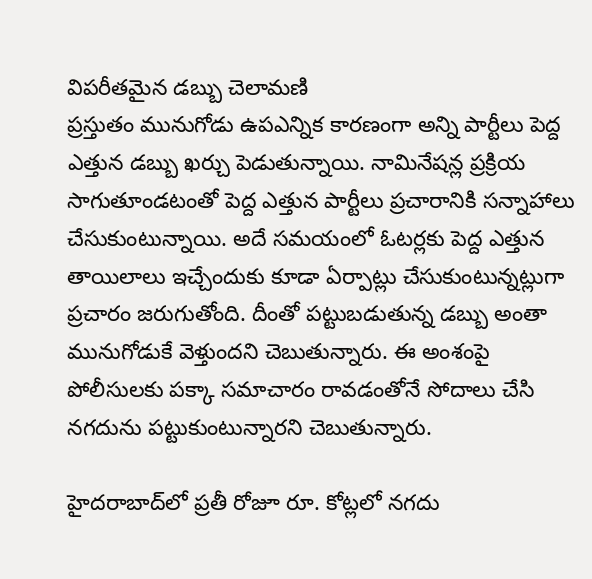విపరీతమైన డబ్బు చెలామణి
ప్రస్తుతం మునుగోడు ఉపఎన్నిక కారణంగా అన్ని పార్టీలు పెద్ద ఎత్తున డబ్బు ఖర్చు పెడుతున్నాయి. నామినేషన్ల ప్రక్రియ సాగుతూండటంతో పెద్ద ఎత్తున పార్టీలు ప్రచారానికి సన్నాహాలు చేసుకుంటున్నాయి. అదే సమయంలో ఓటర్లకు పెద్ద ఎత్తున తాయిలాలు ఇచ్చేందుకు కూడా ఏర్పాట్లు చేసుకుంటున్నట్లుగా ప్రచారం జరుగుతోంది. దీంతో పట్టుబడుతున్న డబ్బు అంతా మునుగోడుకే వెళ్తుందని చెబుతున్నారు. ఈ అంశంపై పోలీసులకు పక్కా సమాచారం రావడంతోనే సోదాలు చేసి నగదును పట్టుకుంటున్నారని చెబుతున్నారు.

హైదరాబాద్‌లో ప్రతీ రోజూ రూ. కోట్లలో నగదు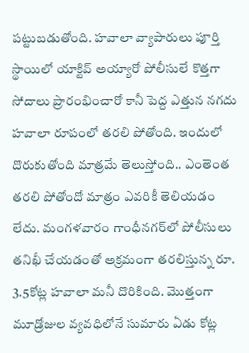పట్టుబడుతోంది. హవాలా వ్యాపారులు పూర్తి స్థాయిలో యాక్టివ్ అయ్యారో పోలీసులే కొత్తగా సోదాలు ప్రారంభించారో కానీ పెద్ద ఎత్తున నగదు హవాలా రూపంలో తరలి పోతోంది. ఇందులో దొరుకుతోంది మాత్రమే తెలుస్తోంది.. ఎంతెంత తరలి పోతోందో మాత్రం ఎవరికీ తెలియడం లేదు. మంగళవారం గాంధీనగర్‌లో పోలీసులు తనిఖీ చేయడంతో అక్రమంగా తరలిస్తున్న రూ. 3.5కోట్ల హవాలా మనీ దొరికింది. మొత్తంగా మూడ్రోజుల వ్యవధిలోనే సుమారు ఏడు కోట్ల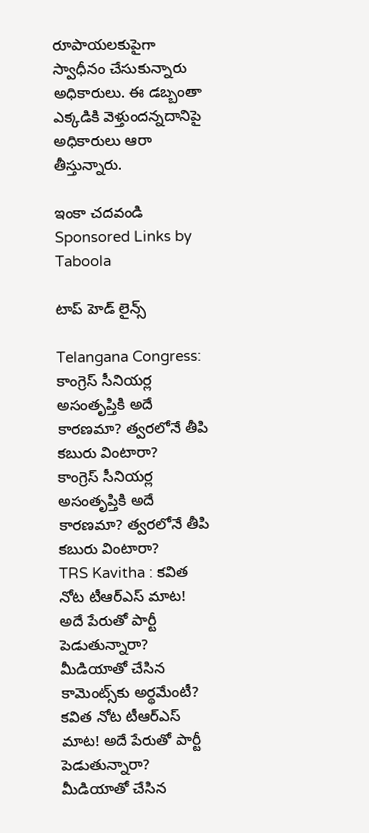రూపాయలకుపైగా స్వాధీనం చేసుకున్నారు అధికారులు. ఈ డబ్బంతా ఎక్కడికి వెళ్తుందన్నదానిపై అధికారులు ఆరా తీస్తున్నారు.

ఇంకా చదవండి
Sponsored Links by Taboola

టాప్ హెడ్ లైన్స్

Telangana Congress: కాంగ్రెస్ సీనియర్ల అసంతృప్తికి అదే కారణమా? త్వరలోనే తీపి కబురు వింటారా?
కాంగ్రెస్ సీనియర్ల అసంతృప్తికి అదే కారణమా? త్వరలోనే తీపి కబురు వింటారా?
TRS Kavitha : కవిత నోట టీఆర్‌ఎస్ మాట! అదే పేరుతో పార్టీ పెడుతున్నారా? మీడియాతో చేసిన కామెంట్స్‌కు అర్థమేంటీ?
కవిత నోట టీఆర్‌ఎస్ మాట! అదే పేరుతో పార్టీ పెడుతున్నారా? మీడియాతో చేసిన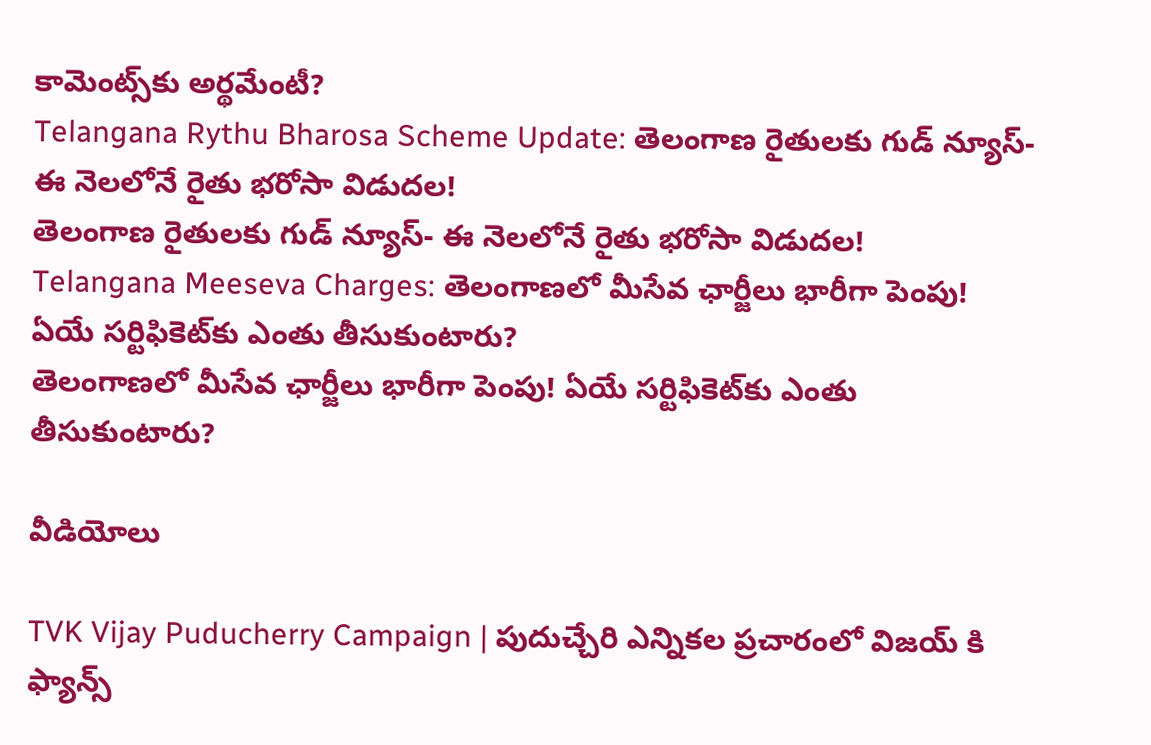కామెంట్స్‌కు అర్థమేంటీ?
Telangana Rythu Bharosa Scheme Update: తెలంగాణ రైతులకు గుడ్ న్యూస్- ఈ నెలలోనే రైతు భరోసా విడుదల!
తెలంగాణ రైతులకు గుడ్ న్యూస్- ఈ నెలలోనే రైతు భరోసా విడుదల!
Telangana Meeseva Charges: తెలంగాణలో మీసేవ ఛార్జీలు భారీగా పెంపు! ఏయే సర్టిఫికెట్‌కు ఎంతు తీసుకుంటారు?
తెలంగాణలో మీసేవ ఛార్జీలు భారీగా పెంపు! ఏయే సర్టిఫికెట్‌కు ఎంతు తీసుకుంటారు?

వీడియోలు

TVK Vijay Puducherry Campaign | పుదుచ్చేరి ఎన్నికల ప్రచారంలో విజయ్ కి ఫ్యాన్స్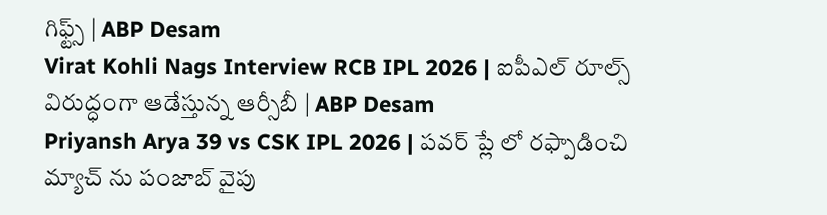గిఫ్ట్స్ | ABP Desam
Virat Kohli Nags Interview RCB IPL 2026 | ఐపీఎల్ రూల్స్ విరుద్ధంగా ఆడేస్తున్న ఆర్సీబీ | ABP Desam
Priyansh Arya 39 vs CSK IPL 2026 | పవర్ ప్లే లో రఫ్పాడించి మ్యాచ్ ను పంజాబ్ వైపు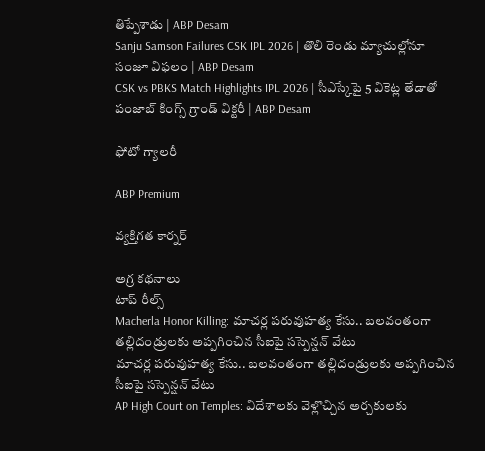తిప్పేశాడు | ABP Desam
Sanju Samson Failures CSK IPL 2026 | తొలి రెండు మ్యాచుల్లోనూ సంజూ విఫలం | ABP Desam
CSK vs PBKS Match Highlights IPL 2026 | సీఎస్కేపై 5 వికెట్ల తేడాతో పంజాబ్ కింగ్స్ గ్రాండ్ విక్టరీ | ABP Desam

ఫోటో గ్యాలరీ

ABP Premium

వ్యక్తిగత కార్నర్

అగ్ర కథనాలు
టాప్ రీల్స్
Macherla Honor Killing: మాచర్ల పరువుహత్య కేసు.. బలవంతంగా తల్లిదండ్రులకు అప్పగించిన సీఐపై సస్పెన్షన్ వేటు
మాచర్ల పరువుహత్య కేసు.. బలవంతంగా తల్లిదండ్రులకు అప్పగించిన సీఐపై సస్పెన్షన్ వేటు
AP High Court on Temples: విదేశాలకు వెళ్లొచ్చిన అర్చకులకు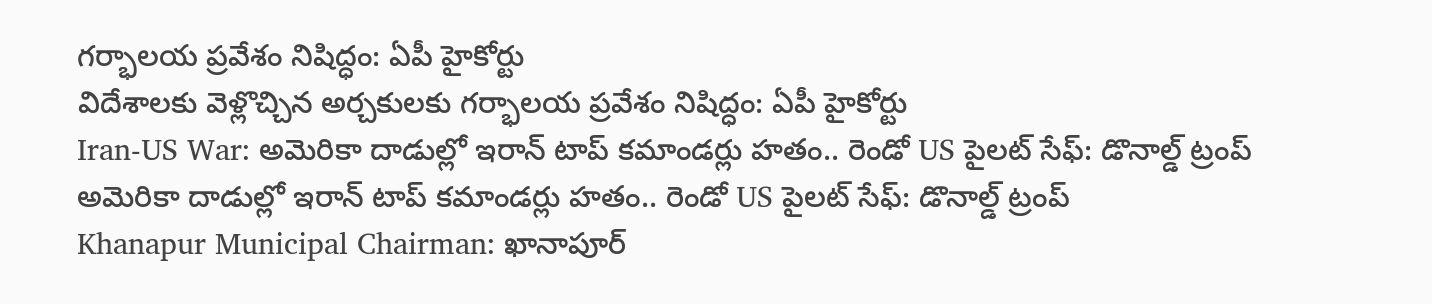గర్భాలయ ప్రవేశం నిషిద్ధం: ఏపీ హైకోర్టు
విదేశాలకు వెళ్లొచ్చిన అర్చకులకు గర్భాలయ ప్రవేశం నిషిద్ధం: ఏపీ హైకోర్టు
Iran-US War: అమెరికా దాడుల్లో ఇరాన్ టాప్ కమాండర్లు హతం.. రెండో US పైలట్ సేఫ్: డొనాల్డ్ ట్రంప్
అమెరికా దాడుల్లో ఇరాన్ టాప్ కమాండర్లు హతం.. రెండో US పైలట్ సేఫ్: డొనాల్డ్ ట్రంప్
Khanapur Municipal Chairman: ఖానాపూర్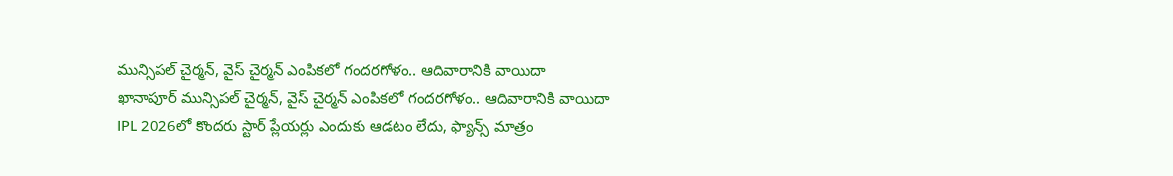మున్సిపల్ చైర్మన్, వైస్ చైర్మన్ ఎంపికలో గందరగోళం.. ఆదివారానికి వాయిదా
ఖానాపూర్ మున్సిపల్ చైర్మన్, వైస్ చైర్మన్ ఎంపికలో గందరగోళం.. ఆదివారానికి వాయిదా
IPL 2026లో కొందరు స్టార్ ప్లేయర్లు ఎందుకు ఆడటం లేదు, ఫ్యాన్స్ మాత్రం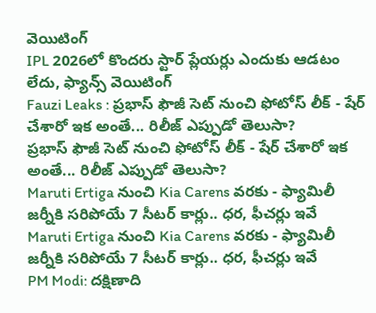వెయిటింగ్
IPL 2026లో కొందరు స్టార్ ప్లేయర్లు ఎందుకు ఆడటం లేదు, ఫ్యాన్స్ వెయిటింగ్
Fauzi Leaks : ప్రభాస్ ఫౌజీ సెట్ నుంచి ఫోటోస్ లీక్ - షేర్ చేశారో ఇక అంతే... రిలీజ్ ఎప్పుడో తెలుసా?
ప్రభాస్ ఫౌజీ సెట్ నుంచి ఫోటోస్ లీక్ - షేర్ చేశారో ఇక అంతే... రిలీజ్ ఎప్పుడో తెలుసా?
Maruti Ertiga నుంచి Kia Carens వరకు - ఫ్యామిలీ జర్నీకి సరిపోయే 7 సీటర్ కార్లు.. ధర, ఫీచర్లు ఇవే
Maruti Ertiga నుంచి Kia Carens వరకు - ఫ్యామిలీ జర్నీకి సరిపోయే 7 సీటర్ కార్లు.. ధర, ఫీచర్లు ఇవే
PM Modi: దక్షిణాది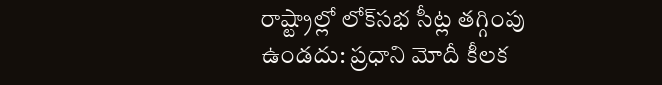రాష్ట్రాల్లో లోక్‌సభ సీట్ల తగ్గింపు ఉండదు: ప్రధాని మోదీ కీలక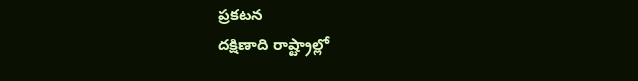ప్రకటన
దక్షిణాది రాష్ట్రాల్లో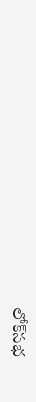లోక్‌సభ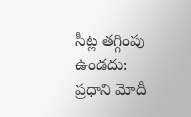సీట్ల తగ్గింపు ఉండదు: ప్రధాని మోదీ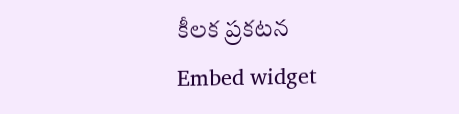కీలక ప్రకటన
Embed widget